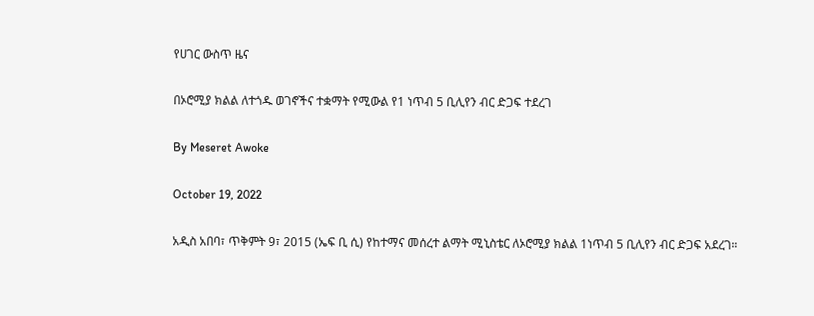የሀገር ውስጥ ዜና

በኦሮሚያ ክልል ለተጎዱ ወገኖችና ተቋማት የሚውል የ1 ነጥብ 5 ቢሊየን ብር ድጋፍ ተደረገ

By Meseret Awoke

October 19, 2022

አዲስ አበባ፣ ጥቅምት 9፣ 2015 (ኤፍ ቢ ሲ) የከተማና መሰረተ ልማት ሚኒስቴር ለኦሮሚያ ክልል 1ነጥብ 5 ቢሊየን ብር ድጋፍ አደረገ።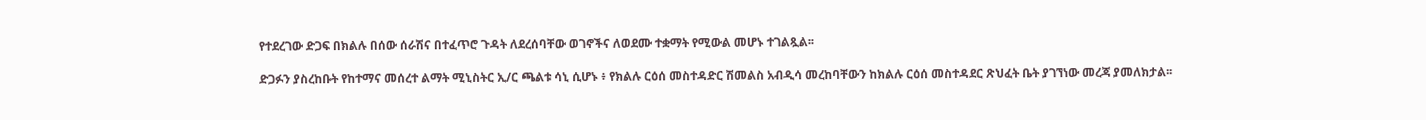የተደረገው ድጋፍ በክልሉ በሰው ሰራሽና በተፈጥሮ ጉዳት ለደረሰባቸው ወገኖችና ለወደሙ ተቋማት የሚውል መሆኑ ተገልጿል፡፡

ድጋፉን ያስረከቡት የከተማና መሰረተ ልማት ሚኒስትር ኢ/ር ጫልቱ ሳኒ ሲሆኑ ፥ የክልሉ ርዕሰ መስተዳድር ሽመልስ አብዲሳ መረከባቸውን ከክልሉ ርዕሰ መስተዳደር ጽህፈት ቤት ያገኘነው መረጃ ያመለክታል፡፡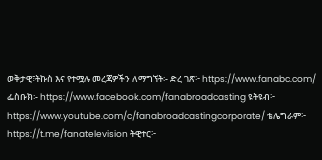ወቅታዊ፣ትኩስ እና የተሟሉ መረጃዎችን ለማግኘት፡- ድረ ገጽ፦ https://www.fanabc.com/ ፌስቡክ፡- https://www.facebook.com/fanabroadcasting ዩትዩብ፦ https://www.youtube.com/c/fanabroadcastingcorporate/ ቴሌግራም፦ https://t.me/fanatelevision ትዊተር፦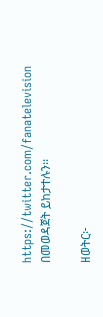https://twitter.com/fanatelevision በመወዳጀት ይከታተሉን፡፡

ዘወትር፦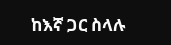ከእኛ ጋር ስላሉ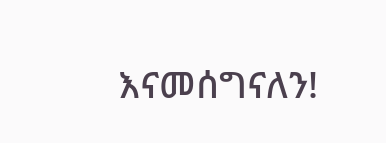እናመሰግናለን!